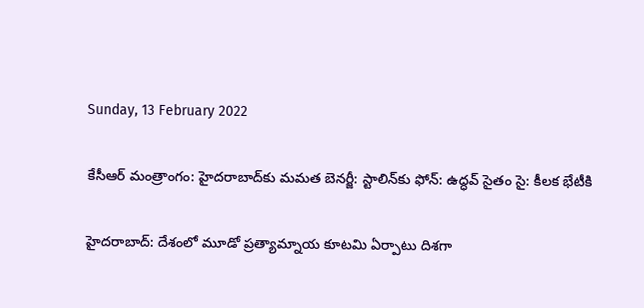Sunday, 13 February 2022

కేసీఆర్ మంత్రాంగం: హైదరాబాద్‌కు మమత బెనర్జీ: స్టాలిన్‌కు ఫోన్: ఉద్ధవ్ సైతం సై: కీలక భేటీకి

హైదరాబాద్: దేశంలో మూడో ప్రత్యామ్నాయ కూటమి ఏర్పాటు దిశగా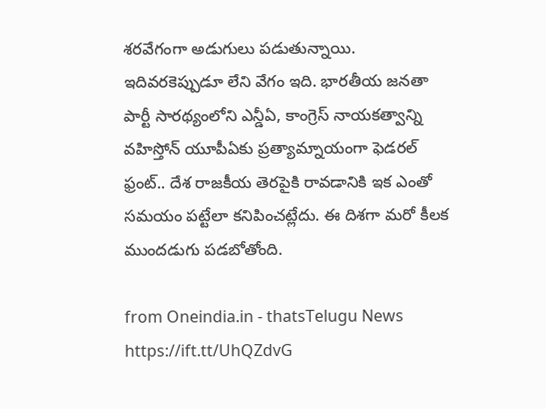శరవేగంగా అడుగులు పడుతున్నాయి. ఇదివరకెప్పుడూ లేని వేగం ఇది. భారతీయ జనతా పార్టీ సారథ్యంలోని ఎన్డీఏ, కాంగ్రెస్ నాయకత్వాన్ని వహిస్తోన్ యూపీఏకు ప్రత్యామ్నాయంగా ఫెడరల్ ఫ్రంట్.. దేశ రాజకీయ తెరపైకి రావడానికి ఇక ఎంతో సమయం పట్టేలా కనిపించట్లేదు. ఈ దిశగా మరో కీలక ముందడుగు పడబోతోంది.

from Oneindia.in - thatsTelugu News https://ift.tt/UhQZdvG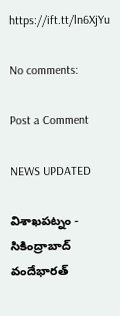https://ift.tt/ln6XjYu

No comments:

Post a Comment

NEWS UPDATED

విశాఖపట్నం - సికింద్రాబాద్ వందేభారత్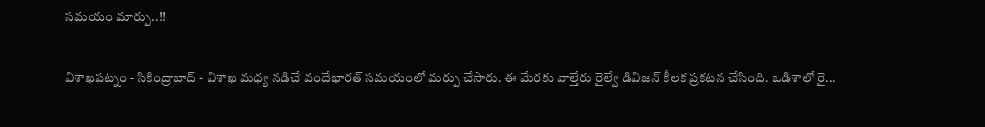సమయం మార్పు..!!

విశాఖపట్నం - సికింద్రాబాద్ - విశాఖ మధ్య నడిచే వందేభారత్ సమయంలో మర్పు చేసారు. ఈ మేరకు వాల్తేరు రైల్వే డివిజన్ కీలక ప్రకటన చేసింది. ఒడిశాలో రై...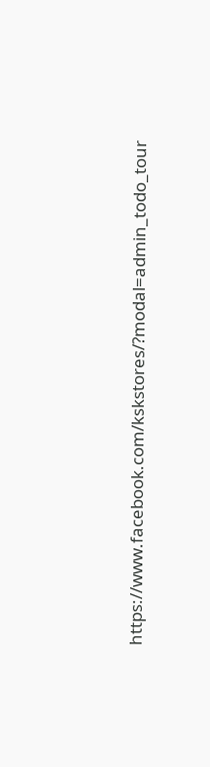https://www.facebook.com/kskstores/?modal=admin_todo_tour